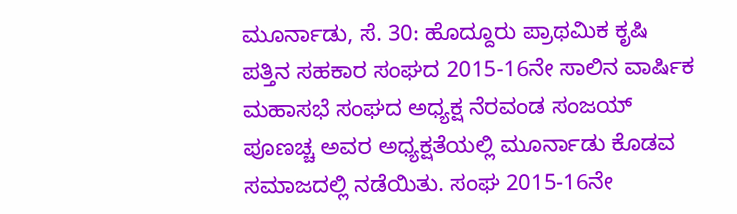ಮೂರ್ನಾಡು, ಸೆ. 30: ಹೊದ್ದೂರು ಪ್ರಾಥಮಿಕ ಕೃಷಿ ಪತ್ತಿನ ಸಹಕಾರ ಸಂಘದ 2015-16ನೇ ಸಾಲಿನ ವಾರ್ಷಿಕ ಮಹಾಸಭೆ ಸಂಘದ ಅಧ್ಯಕ್ಷ ನೆರವಂಡ ಸಂಜಯ್ ಪೂಣಚ್ಚ ಅವರ ಅಧ್ಯಕ್ಷತೆಯಲ್ಲಿ ಮೂರ್ನಾಡು ಕೊಡವ ಸಮಾಜದಲ್ಲಿ ನಡೆಯಿತು. ಸಂಘ 2015-16ನೇ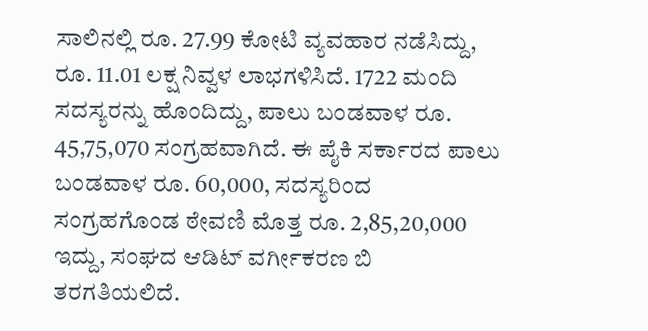ಸಾಲಿನಲ್ಲಿ ರೂ. 27.99 ಕೋಟಿ ವ್ಯವಹಾರ ನಡೆಸಿದ್ದು, ರೂ. 11.01 ಲಕ್ಷ ನಿವ್ವಳ ಲಾಭಗಳಿಸಿದೆ. 1722 ಮಂದಿ ಸದಸ್ಯರನ್ನು ಹೊಂದಿದ್ದು, ಪಾಲು ಬಂಡವಾಳ ರೂ. 45,75,070 ಸಂಗ್ರಹವಾಗಿದೆ. ಈ ಪೈಕಿ ಸರ್ಕಾರದ ಪಾಲು ಬಂಡವಾಳ ರೂ. 60,000, ಸದಸ್ಯರಿಂದ ಸಂಗ್ರಹಗೊಂಡ ಠೇವಣಿ ಮೊತ್ತ ರೂ. 2,85,20,000 ಇದ್ದು, ಸಂಘದ ಆಡಿಟ್ ವರ್ಗೀಕರಣ ಬಿ ತರಗತಿಯಲಿದೆ.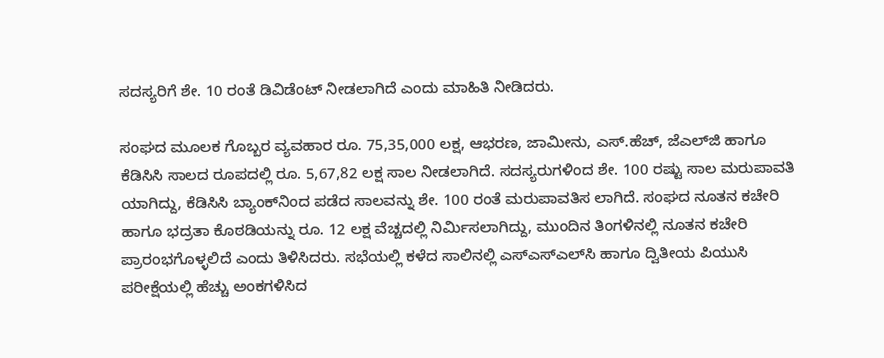ಸದಸ್ಯರಿಗೆ ಶೇ. 10 ರಂತೆ ಡಿವಿಡೆಂಟ್ ನೀಡಲಾಗಿದೆ ಎಂದು ಮಾಹಿತಿ ನೀಡಿದರು.

ಸಂಘದ ಮೂಲಕ ಗೊಬ್ಬರ ವ್ಯವಹಾರ ರೂ. 75,35,000 ಲಕ್ಷ, ಆಭರಣ, ಜಾಮೀನು, ಎಸ್.ಹೆಚ್, ಜೆಎಲ್‍ಜಿ ಹಾಗೂ ಕೆಡಿಸಿಸಿ ಸಾಲದ ರೂಪದಲ್ಲಿ ರೂ. 5,67,82 ಲಕ್ಷ ಸಾಲ ನೀಡಲಾಗಿದೆ. ಸದಸ್ಯರುಗಳಿಂದ ಶೇ. 100 ರಷ್ಟು ಸಾಲ ಮರುಪಾವತಿ ಯಾಗಿದ್ದು, ಕೆಡಿಸಿಸಿ ಬ್ಯಾಂಕ್‍ನಿಂದ ಪಡೆದ ಸಾಲವನ್ನು ಶೇ. 100 ರಂತೆ ಮರುಪಾವತಿಸ ಲಾಗಿದೆ. ಸಂಘದ ನೂತನ ಕಚೇರಿ ಹಾಗೂ ಭದ್ರತಾ ಕೊಠಡಿಯನ್ನು ರೂ. 12 ಲಕ್ಷ ವೆಚ್ಚದಲ್ಲಿ ನಿರ್ಮಿಸಲಾಗಿದ್ದು, ಮುಂದಿನ ತಿಂಗಳಿನಲ್ಲಿ ನೂತನ ಕಚೇರಿ ಪ್ರಾರಂಭಗೊಳ್ಳಲಿದೆ ಎಂದು ತಿಳಿಸಿದರು. ಸಭೆಯಲ್ಲಿ ಕಳೆದ ಸಾಲಿನಲ್ಲಿ ಎಸ್‍ಎಸ್‍ಎಲ್‍ಸಿ ಹಾಗೂ ದ್ವಿತೀಯ ಪಿಯುಸಿ ಪರೀಕ್ಷೆಯಲ್ಲಿ ಹೆಚ್ಚು ಅಂಕಗಳಿಸಿದ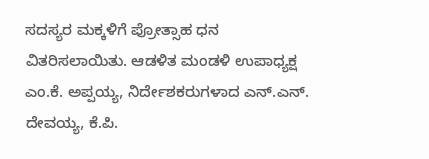ಸದಸ್ಯರ ಮಕ್ಕಳಿಗೆ ಪ್ರೋತ್ಸಾಹ ಧನ ವಿತರಿಸಲಾಯಿತು. ಆಡಳಿತ ಮಂಡಳಿ ಉಪಾಧ್ಯಕ್ಷ ಎಂ.ಕೆ. ಅಪ್ಪಯ್ಯ, ನಿರ್ದೇಶಕರುಗಳಾದ ಎನ್.ಎನ್. ದೇವಯ್ಯ, ಕೆ.ಪಿ.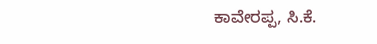ಕಾವೇರಪ್ಪ, ಸಿ.ಕೆ.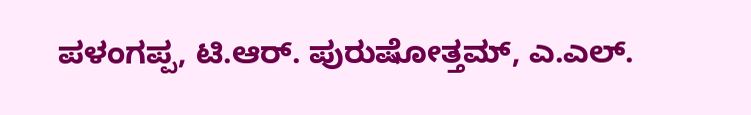ಪಳಂಗಪ್ಪ, ಟಿ.ಆರ್. ಪುರುಷೋತ್ತಮ್, ಎ.ಎಲ್.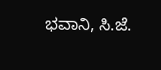ಭವಾನಿ, ಸಿ.ಜೆ.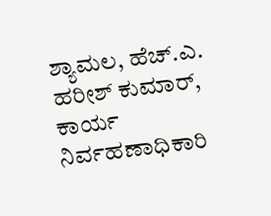ಶ್ಯಾಮಲ, ಹೆಚ್.ಎ. ಹರೀಶ್ ಕುಮಾರ್, ಕಾರ್ಯ ನಿರ್ವಹಣಾಧಿಕಾರಿ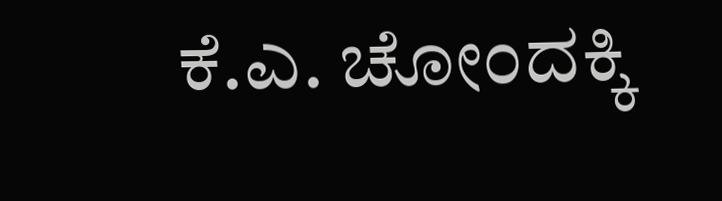ಕೆ.ಎ. ಚೋಂದಕ್ಕಿ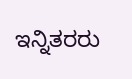ಇನ್ನಿತರರು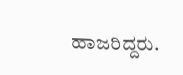ಹಾಜರಿದ್ದರು.